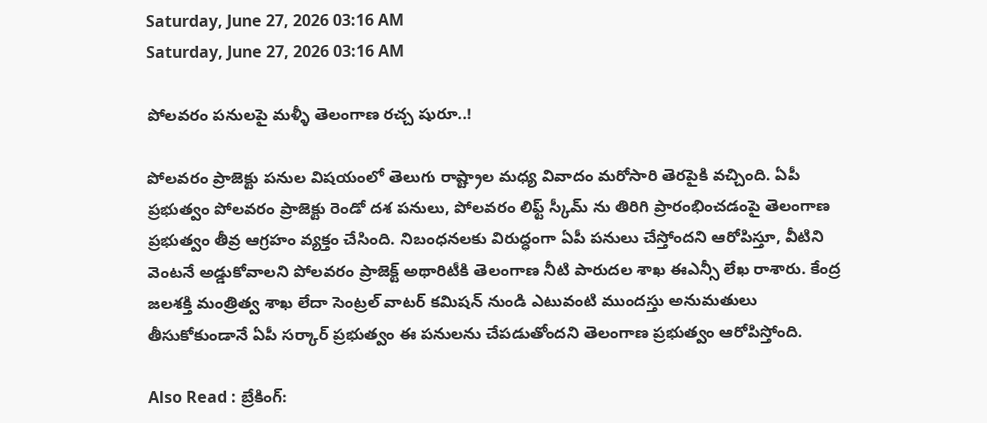Saturday, June 27, 2026 03:16 AM
Saturday, June 27, 2026 03:16 AM

పోలవరం పనులపై మళ్ళీ తెలంగాణ రచ్చ షురూ..!

పోలవరం ప్రాజెక్టు పనుల విషయంలో తెలుగు రాష్ట్రాల మధ్య వివాదం మరోసారి తెరపైకి వచ్చింది. ఏపీ ప్రభుత్వం పోలవరం ప్రాజెక్టు రెండో దశ పనులు, పోలవరం లిఫ్ట్ స్కీమ్‌ ను తిరిగి ప్రారంభించడంపై తెలంగాణ ప్రభుత్వం తీవ్ర ఆగ్రహం వ్యక్తం చేసింది. నిబంధనలకు విరుద్ధంగా ఏపీ పనులు చేస్తోందని ఆరోపిస్తూ, వీటిని వెంటనే అడ్డుకోవాలని పోలవరం ప్రాజెక్ట్ అథారిటీకి తెలంగాణ నీటి పారుదల శాఖ ఈఎన్సీ లేఖ రాశారు. కేంద్ర జలశక్తి మంత్రిత్వ శాఖ లేదా సెంట్రల్ వాటర్ కమిషన్ నుండి ఎటువంటి ముందస్తు అనుమతులు తీసుకోకుండానే ఏపీ సర్కార్ ప్రభుత్వం ఈ పనులను చేపడుతోందని తెలంగాణ ప్రభుత్వం ఆరోపిస్తోంది.

Also Read : బ్రేకింగ్: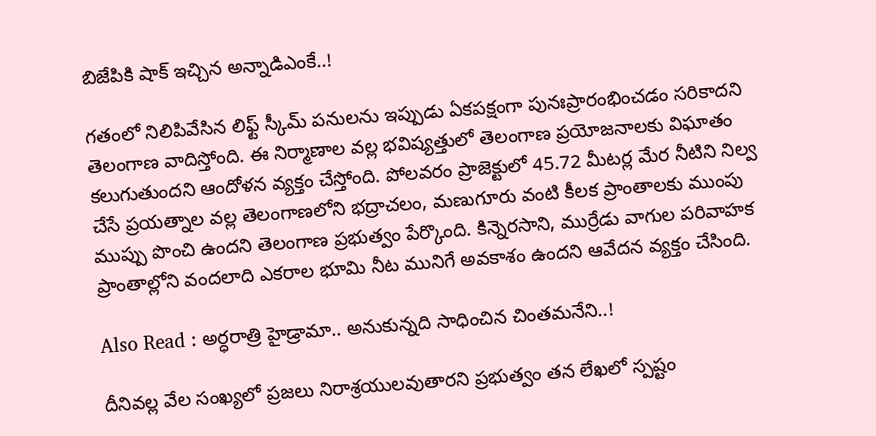బిజేపికి షాక్ ఇచ్చిన అన్నాడిఎంకే..!

గతంలో నిలిపివేసిన లిఫ్ట్ స్కీమ్ పనులను ఇప్పుడు ఏకపక్షంగా పునఃప్రారంభించడం సరికాదని తెలంగాణ వాదిస్తోంది. ఈ నిర్మాణాల వల్ల భవిష్యత్తులో తెలంగాణ ప్రయోజనాలకు విఘాతం కలుగుతుందని ఆందోళన వ్యక్తం చేస్తోంది. పోలవరం ప్రాజెక్టులో 45.72 మీటర్ల మేర నీటిని నిల్వ చేసే ప్రయత్నాల వల్ల తెలంగాణలోని భద్రాచలం, మణుగూరు వంటి కీలక ప్రాంతాలకు ముంపు ముప్పు పొంచి ఉందని తెలంగాణ ప్రభుత్వం పేర్కొంది. కిన్నెరసాని, ముర్రేడు వాగుల పరివాహక ప్రాంతాల్లోని వందలాది ఎకరాల భూమి నీట మునిగే అవకాశం ఉందని ఆవేదన వ్యక్తం చేసింది.

Also Read : అర్ధరాత్రి హైడ్రామా.. అనుకున్నది సాధించిన చింతమనేని..!

దీనివల్ల వేల సంఖ్యలో ప్రజలు నిరాశ్రయులవుతారని ప్రభుత్వం తన లేఖలో స్పష్టం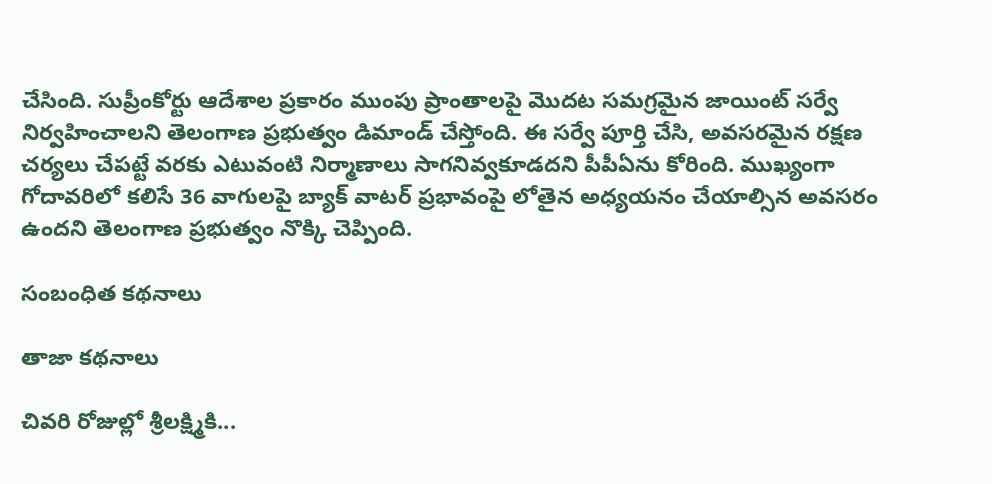చేసింది. సుప్రీంకోర్టు ఆదేశాల ప్రకారం ముంపు ప్రాంతాలపై మొదట సమగ్రమైన జాయింట్ సర్వే నిర్వహించాలని తెలంగాణ ప్రభుత్వం డిమాండ్ చేస్తోంది. ఈ సర్వే పూర్తి చేసి, అవసరమైన రక్షణ చర్యలు చేపట్టే వరకు ఎటువంటి నిర్మాణాలు సాగనివ్వకూడదని పీపీఏను కోరింది. ముఖ్యంగా గోదావరిలో కలిసే 36 వాగులపై బ్యాక్‌ వాటర్ ప్రభావంపై లోతైన అధ్యయనం చేయాల్సిన అవసరం ఉందని తెలంగాణ ప్రభుత్వం నొక్కి చెప్పింది.

సంబంధిత కథనాలు

తాజా కథనాలు

చివరి రోజుల్లో శ్రీలక్ష్మికి...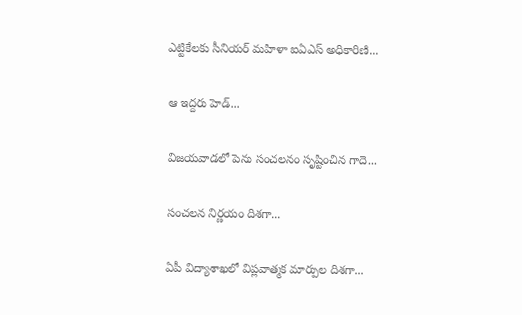ఎట్టికేలకు సీనియర్ మహిళా ఐఏఎస్ అధికారిణి...

ఆ ఇద్దరు హెడ్...

విజయవాడలో పెను సంచలనం సృష్టించిన గాదె...

సంచలన నిర్ణయం దిశగా...

ఏపీ విద్యాశాఖలో విప్లవాత్మక మార్పుల దిశగా...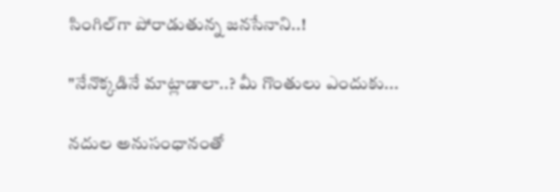సింగిల్‌గా పోరాడుతున్న జనసేనాని..!

"నేనొక్కడినే మాట్లాడాలా..? మీ గొంతులు ఎందుకు...

నదుల అనుసంధానంతో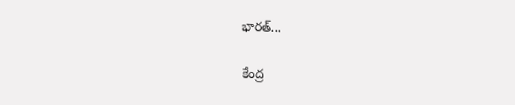భారత్...

కేంద్ర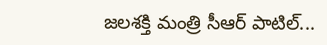జలశక్తి మంత్రి సీఆర్ పాటిల్...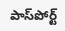పాస్‌పోర్ట్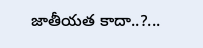జాతీయత కాదా..?...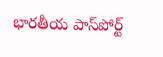భారతీయ పాస్‌పోర్ట్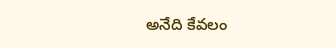అనేది కేవలం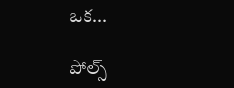ఒక...

పోల్స్